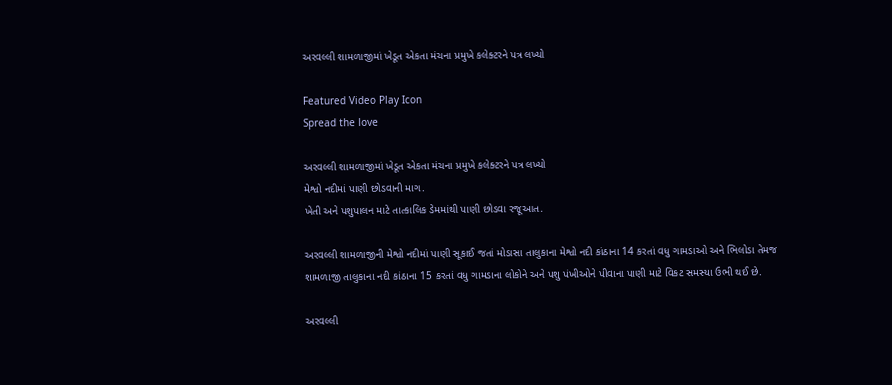અરવલ્લી શામળાજીમાં ખેડૂત એકતા મંચના પ્રમુખે કલેક્ટરને પત્ર લખ્યો

Featured Video Play Icon
Spread the love

અરવલ્લી શામળાજીમાં ખેડૂત એકતા મંચના પ્રમુખે કલેક્ટરને પત્ર લખ્યો
મેશ્વો નદીમાં પાણી છોડવાની માગ.
ખેતી અને પશુપાલન માટે તાત્કાલિક ડેમમાંથી પાણી છોડવા રજૂઆત.

અરવલ્લી શામળાજીની મેશ્વો નદીમાં પાણી સૂકાઈ જતાં મોડાસા તાલુકાના મેશ્વો નદી કાંઠાના 14 કરતાં વધુ ગામડાઓ અને ભિલોડા તેમજ શામળાજી તાલુકાના નદી કાંઠાના 15 કરતાં વધુ ગામડાના લોકોને અને પશુ પંખીઓને પીવાના પાણી માટે વિકટ સમસ્યા ઉભી થઈ છે.

અરવલ્લી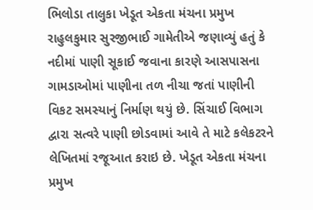ભિલોડા તાલુકા ખેડૂત એકતા મંચના પ્રમુખ રાહુલકુમાર સુરજીભાઈ ગામેતીએ જણાવ્યું હતું કે નદીમાં પાણી સૂકાઈ જવાના કારણે આસપાસના ગામડાઓમાં પાણીના તળ નીચા જતાં પાણીની વિકટ સમસ્યાનું નિર્માણ થયું છે. સિંચાઈ વિભાગ દ્વારા સત્વરે પાણી છોડવામાં આવે તે માટે કલેકટરને લેખિતમાં રજૂઆત કરાઇ છે. ખેડૂત એકતા મંચના પ્રમુખ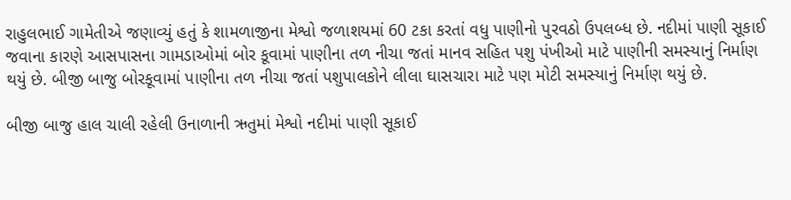રાહુલભાઈ ગામેતીએ જણાવ્યું હતું કે શામળાજીના મેશ્વો જળાશયમાં 60 ટકા કરતાં વધુ પાણીનો પુરવઠો ઉપલબ્ધ છે. નદીમાં પાણી સૂકાઈ જવાના કારણે આસપાસના ગામડાઓમાં બોર કૂવામાં પાણીના તળ નીચા જતાં માનવ સહિત પશુ પંખીઓ માટે પાણીની સમસ્યાનું નિર્માણ થયું છે. બીજી બાજુ બોરકૂવામાં પાણીના તળ નીચા જતાં પશુપાલકોને લીલા ઘાસચારા માટે પણ મોટી સમસ્યાનું નિર્માણ થયું છે.

બીજી બાજુ હાલ ચાલી રહેલી ઉનાળાની ઋતુમાં મેશ્વો નદીમાં પાણી સૂકાઈ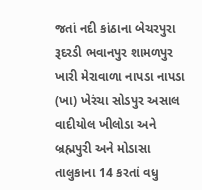જતાં નદી કાંઠાના બેચરપુરા રૂદરડી ભવાનપુર શામળપુર ખારી મેરાવાળા નાપડા નાપડા (ખા) ખેરંચા સોડપુર અસાલ વાદીયોલ ખીલોડા અને બ્રહ્મપુરી અને મોડાસા તાલુકાના 14 કરતાં વધુ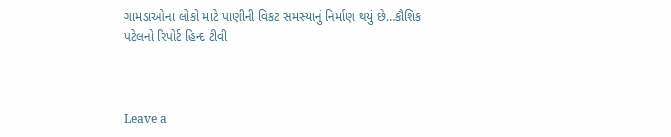ગામડાઓના લોકો માટે પાણીની વિકટ સમસ્યાનું નિર્માણ થયું છે…કૌશિક પટેલનો રિપોર્ટ હિન્દ ટીવી



Leave a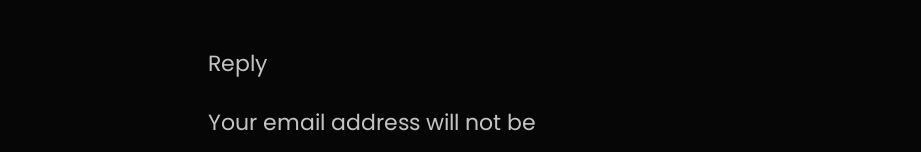Reply

Your email address will not be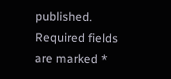published. Required fields are marked *